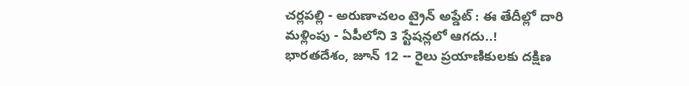చర్లపల్లి - అరుణాచలం ట్రైన్ అప్డేట్ : ఈ తేదీల్లో దారి మళ్లింపు - ఏపీలోని 3 స్టేషన్లలో ఆగదు..!
భారతదేశం, జూన్ 12 -- రైలు ప్రయాణికులకు దక్షిణ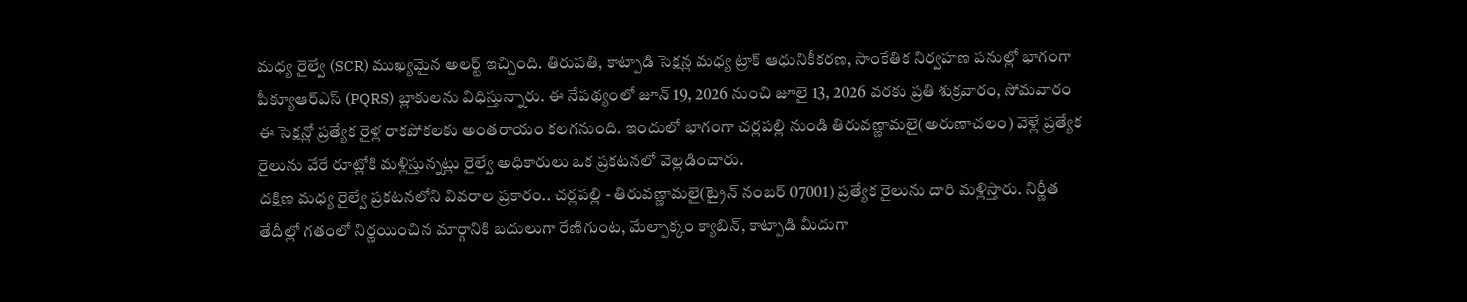మధ్య రైల్వే (SCR) ముఖ్యమైన అలర్ట్ ఇచ్చింది. తిరుపతి, కాట్పాడి సెక్షన్ల మధ్య ట్రాక్ ఆధునికీకరణ, సాంకేతిక నిర్వహణ పనుల్లో భాగంగా పీక్యూఆర్ఎస్ (PQRS) బ్లాకులను విధిస్తున్నారు. ఈ నేపథ్యంలో జూన్ 19, 2026 నుంచి జూలై 13, 2026 వరకు ప్రతి శుక్రవారం, సోమవారం ఈ సెక్షన్లో ప్రత్యేక రైళ్ల రాకపోకలకు అంతరాయం కలగనుంది. ఇందులో భాగంగా చర్లపల్లి నుండి తిరువణ్ణామలై(అరుణాచలం) వెళ్లే ప్రత్యేక రైలును వేరే రూట్లోకి మళ్లిస్తున్నట్లు రైల్వే అధికారులు ఒక ప్రకటనలో వెల్లడించారు.
దక్షిణ మధ్య రైల్వే ప్రకటనలోని వివరాల ప్రకారం.. చర్లపల్లి - తిరువణ్ణామలై(ట్రైన్ నంబర్ 07001) ప్రత్యేక రైలును దారి మళ్లిస్తారు. నిర్ణీత తేదీల్లో గతంలో నిర్ణయించిన మార్గానికి బదులుగా రేణిగుంట, మేల్పాక్కం క్యాబిన్, కాట్పాడి మీదుగా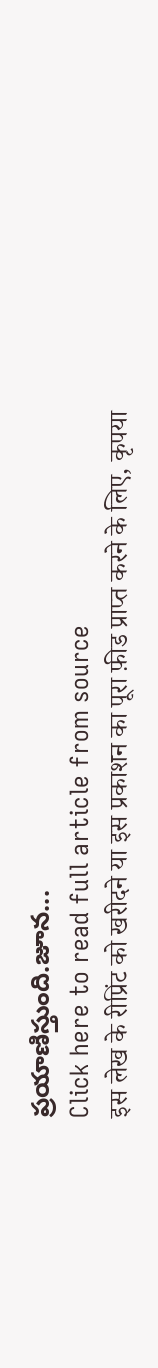ప్రయాణిస్తుంది.జూన...
Click here to read full article from source
इस लेख के रीप्रिंट को खरीदने या इस प्रकाशन का पूरा फ़ीड प्राप्त करने के लिए, कृपया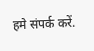हमे संपर्क करें.